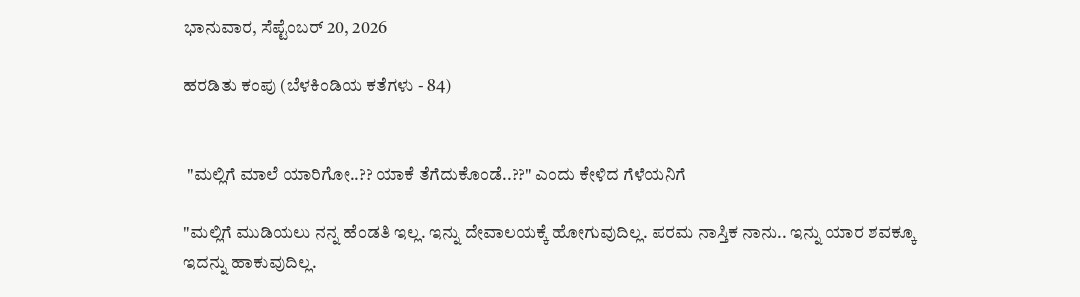ಭಾನುವಾರ, ಸೆಪ್ಟೆಂಬರ್ 20, 2026

ಹರಡಿತು ಕಂಪು (ಬೆಳಕಿಂಡಿಯ ಕತೆಗಳು - 84)


 "ಮಲ್ಲಿಗೆ ಮಾಲೆ ಯಾರಿಗೋ..?? ಯಾಕೆ ತೆಗೆದುಕೊಂಡೆ..??" ಎಂದು ಕೇಳಿದ ಗೆಳೆಯನಿಗೆ

"ಮಲ್ಲಿಗೆ ಮುಡಿಯಲು ನನ್ನ ಹೆಂಡತಿ ಇಲ್ಲ. ಇನ್ನು ದೇವಾಲಯಕ್ಕೆ ಹೋಗುವುದಿಲ್ಲ. ಪರಮ ನಾಸ್ತಿಕ ನಾನು.. ಇನ್ನು ಯಾರ ಶವಕ್ಕೂ ಇದನ್ನು ಹಾಕುವುದಿಲ್ಲ.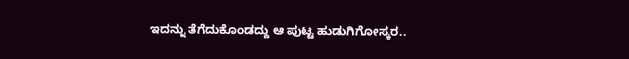ಇದನ್ನು ತೆಗೆದುಕೊಂಡದ್ದು ಆ ಪುಟ್ಟ ಹುಡುಗಿಗೋಸ್ಕರ..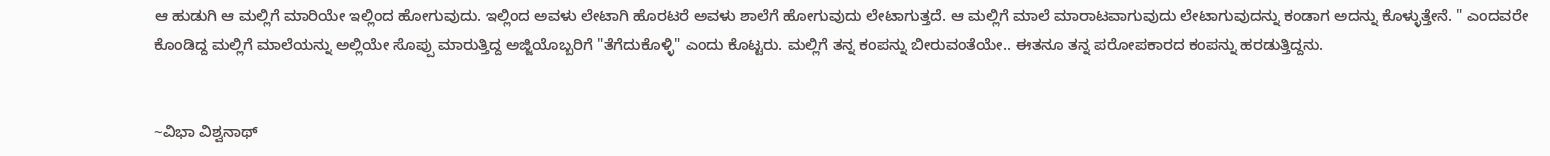ಆ ಹುಡುಗಿ ಆ ಮಲ್ಲಿಗೆ ಮಾರಿಯೇ ಇಲ್ಲಿಂದ ಹೋಗುವುದು. ಇಲ್ಲಿಂದ ಅವಳು ಲೇಟಾಗಿ ಹೊರಟರೆ ಅವಳು ಶಾಲೆಗೆ ಹೋಗುವುದು ಲೇಟಾಗುತ್ತದೆ. ಆ ಮಲ್ಲಿಗೆ ಮಾಲೆ ಮಾರಾಟವಾಗುವುದು ಲೇಟಾಗುವುದನ್ನು ಕಂಡಾಗ ಅದನ್ನು ಕೊಳ್ಳುತ್ತೇನೆ. " ಎಂದವರೇ ಕೊಂಡಿದ್ದ ಮಲ್ಲಿಗೆ ಮಾಲೆಯನ್ನು ಅಲ್ಲಿಯೇ ಸೊಪ್ಪು ಮಾರುತ್ತಿದ್ದ ಅಜ್ಜಿಯೊಬ್ಬರಿಗೆ "ತೆಗೆದುಕೊಳ್ಳಿ" ಎಂದು ಕೊಟ್ಟರು. ಮಲ್ಲಿಗೆ ತನ್ನ ಕಂಪನ್ನು ಬೀರುವಂತೆಯೇ.. ಈತನೂ ತನ್ನ ಪರೋಪಕಾರದ ಕಂಪನ್ನು ಹರಡುತ್ತಿದ್ದನು.


~ವಿಭಾ ವಿಶ್ವನಾಥ್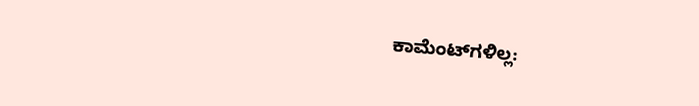ಕಾಮೆಂಟ್‌ಗಳಿಲ್ಲ: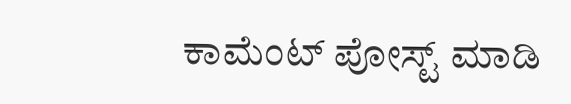ಕಾಮೆಂಟ್‌‌ ಪೋಸ್ಟ್‌ ಮಾಡಿ